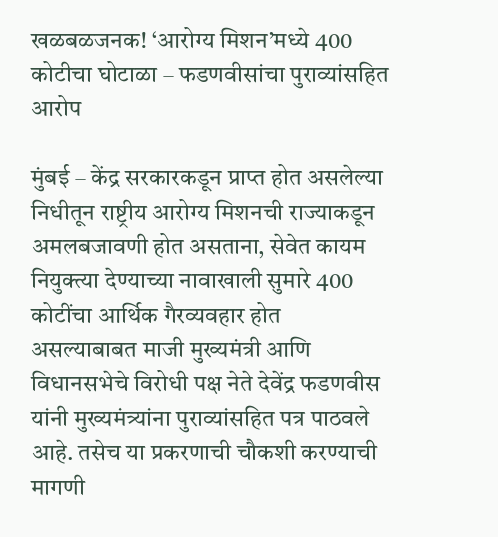खळबळजनक! ‘आरोग्य मिशन’मध्ये 400 कोटीचा घोटाळा – फडणवीसांचा पुराव्यांसहित आरोप

मुंबई – केंद्र सरकारकडून प्राप्त होत असलेल्या निधीतून राष्ट्रीय आरोग्य मिशनची राज्याकडून अमलबजावणी होत असताना, सेवेत कायम नियुक्त्या देण्याच्या नावाखाली सुमारे 400 कोटींचा आर्थिक गैरव्यवहार होत असल्याबाबत माजी मुख्यमंत्री आणि विधानसभेचे विरोधी पक्ष नेते देवेंद्र फडणवीस यांनी मुख्यमंत्र्यांना पुराव्यांसहित पत्र पाठवले आहे. तसेच या प्रकरणाची चौकशी करण्याची मागणी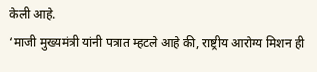केली आहे.
‘माजी मुख्यमंत्री यांनी पत्रात म्हटले आहे की, राष्ट्रीय आरोग्य मिशन ही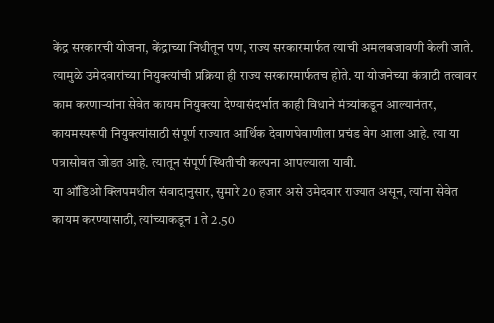केंद्र सरकारची योजना, केंद्राच्या निधीतून पण, राज्य सरकारमार्फत त्याची अमलबजावणी केली जाते. त्यामुळे उमेदवारांच्या नियुक्त्यांची प्रक्रिया ही राज्य सरकारमार्फतच होते. या योजनेच्या कंत्राटी तत्वावर काम करणाऱ्यांना सेवेत कायम नियुक्त्या देण्यासंदर्भात काही विधाने मंत्र्यांकडून आल्यानंतर, कायमस्परूपी नियुक्त्यांसाठी संपूर्ण राज्यात आर्थिक देवाणघेवाणीला प्रचंड वेग आला आहे. त्या या पत्रासोबत जोडत आहे. त्यातून संपूर्ण स्थितीची कल्पना आपल्याला यावी.
या ऑडिओ क्लिपमधील संवादानुसार, सुमारे 20 हजार असे उमेदवार राज्यात असून, त्यांना सेवेत कायम करण्यासाठी, त्यांच्याकडून 1 ते 2.50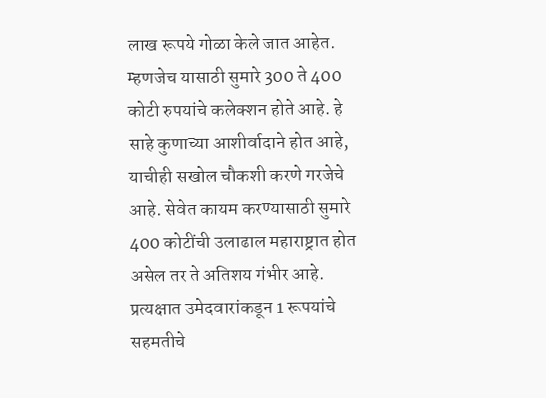लाख रूपये गोळा केले जात आहेत. म्हणजेच यासाठी सुमारे 300 ते 400 कोटी रुपयांचे कलेक्शन होते आहे. हे साहे कुणाच्या आशीर्वादाने होत आहे, याचीही सखोल चौकशी करणे गरजेचे आहे. सेवेत कायम करण्यासाठी सुमारे 400 कोटींची उलाढाल महाराष्ट्रात होत असेल तर ते अतिशय गंभीर आहे.
प्रत्यक्षात उमेदवारांकडून 1 रूपयांचे सहमतीचे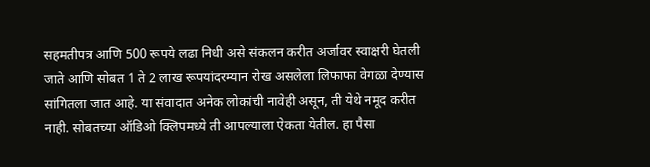सहमतीपत्र आणि 500 रूपये लढा निधी असे संकलन करीत अर्जावर स्वाक्षरी घेतली जाते आणि सोबत 1 ते 2 लाख रूपयांदरम्यान रोख असलेला लिफाफा वेगळा देण्यास सांगितला जात आहे. या संवादात अनेक लोकांची नावेही असून, ती येथे नमूद करीत नाही. सोबतच्या ऑडिओ क्लिपमध्ये ती आपल्याला ऐकता येतील. हा पैसा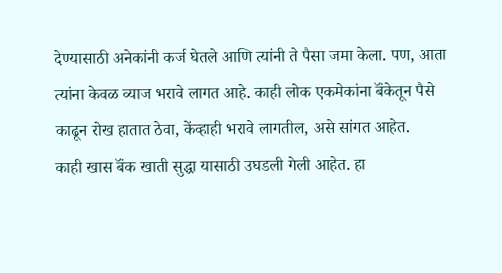देण्यासाठी अनेकांनी कर्ज घेतले आणि त्यांनी ते पैसा जमा केला. पण, आता त्यांना केवळ व्याज भरावे लागत आहे. काही लोक एकमेकांना बॅंकेतून पैसे काढून रोख हातात ठेवा, केंव्हाही भरावे लागतील, असे सांगत आहेत.
काही खास बॅंक खाती सुद्धा यासाठी उघडली गेली आहेत. हा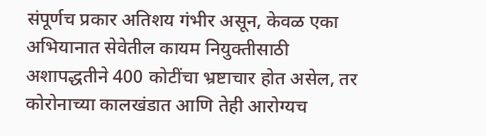संपूर्णच प्रकार अतिशय गंभीर असून, केवळ एका अभियानात सेवेतील कायम नियुक्तीसाठी अशापद्धतीने 400 कोटींचा भ्रष्टाचार होत असेल, तर कोरोनाच्या कालखंडात आणि तेही आरोग्यच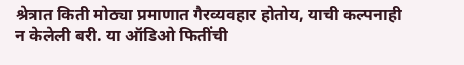श्रेत्रात किती मोठ्या प्रमाणात गैरव्यवहार होतोय, याची कल्पनाही न केलेली बरी. या ऑडिओ फितींची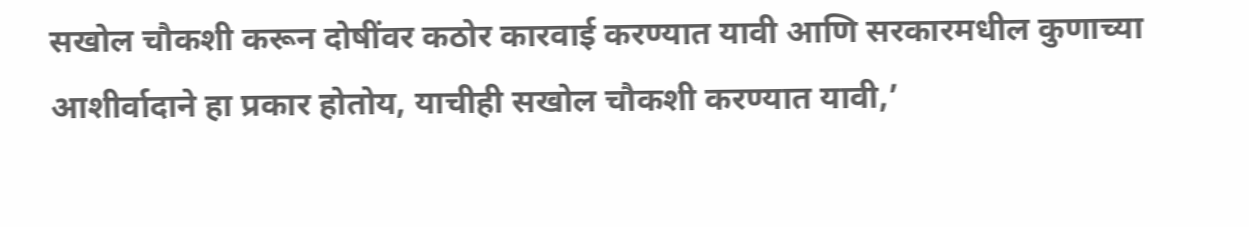सखोल चौकशी करून दोषींवर कठोर कारवाई करण्यात यावी आणि सरकारमधील कुणाच्या आशीर्वादाने हा प्रकार होतोय, याचीही सखोल चौकशी करण्यात यावी,’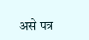असे पत्र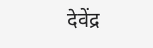देवेंद्र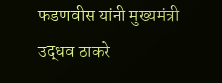फडणवीस यांनी मुख्यमंत्री उद्धव ठाकरे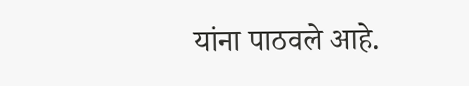यांना पाठवले आहे.